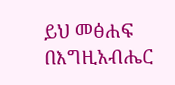ይህ መፅሐፍ በእግዚአብሔር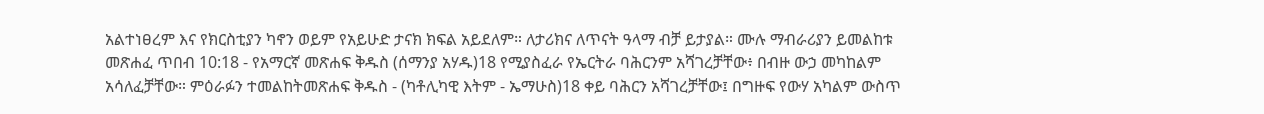አልተነፀረም እና የክርስቲያን ካኖን ወይም የአይሁድ ታናክ ክፍል አይደለም። ለታሪክና ለጥናት ዓላማ ብቻ ይታያል። ሙሉ ማብራሪያን ይመልከቱ መጽሐፈ ጥበብ 10:18 - የአማርኛ መጽሐፍ ቅዱስ (ሰማንያ አሃዱ)18 የሚያስፈራ የኤርትራ ባሕርንም አሻገረቻቸው፥ በብዙ ውኃ መካከልም አሳለፈቻቸው። ምዕራፉን ተመልከትመጽሐፍ ቅዱስ - (ካቶሊካዊ እትም - ኤማሁስ)18 ቀይ ባሕርን አሻገረቻቸው፤ በግዙፍ የውሃ አካልም ውስጥ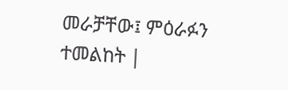መራቻቸው፤ ምዕራፉን ተመልከት |